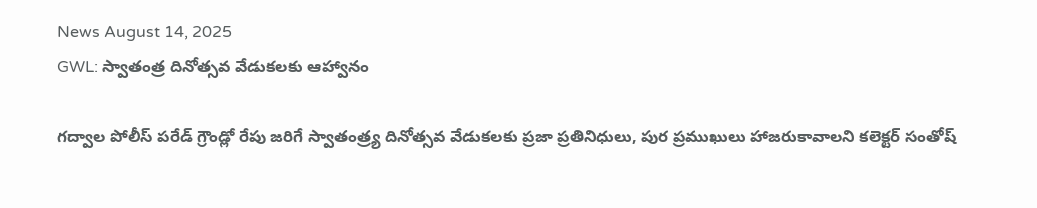News August 14, 2025
GWL: స్వాతంత్ర దినోత్సవ వేడుకలకు ఆహ్వానం

గద్వాల పోలీస్ పరేడ్ గ్రౌండ్లో రేపు జరిగే స్వాతంత్ర్య దినోత్సవ వేడుకలకు ప్రజా ప్రతినిధులు, పుర ప్రముఖులు హాజరుకావాలని కలెక్టర్ సంతోష్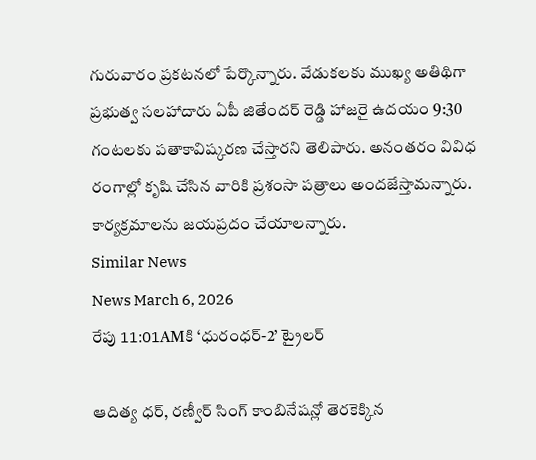గురువారం ప్రకటనలో పేర్కొన్నారు. వేడుకలకు ముఖ్య అతిథిగా ప్రభుత్వ సలహాదారు ఏపీ జితేందర్ రెడ్డి హాజరై ఉదయం 9:30 గంటలకు పతాకావిష్కరణ చేస్తారని తెలిపారు. అనంతరం వివిధ రంగాల్లో కృషి చేసిన వారికి ప్రశంసా పత్రాలు అందజేస్తామన్నారు. కార్యక్రమాలను జయప్రదం చేయాలన్నారు.
Similar News
News March 6, 2026
రేపు 11:01AMకి ‘ధురంధర్-2’ ట్రైలర్

ఆదిత్య ధర్, రణ్వీర్ సింగ్ కాంబినేషన్లో తెరకెక్కిన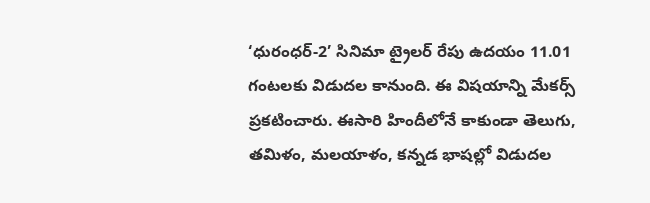‘ధురంధర్-2’ సినిమా ట్రైలర్ రేపు ఉదయం 11.01 గంటలకు విడుదల కానుంది. ఈ విషయాన్ని మేకర్స్ ప్రకటించారు. ఈసారి హిందీలోనే కాకుండా తెలుగు, తమిళం, మలయాళం, కన్నడ భాషల్లో విడుదల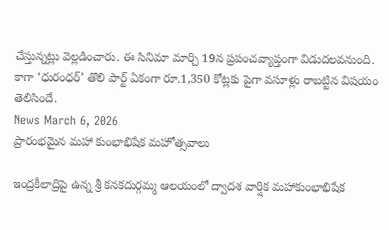చేస్తున్నట్లు వెల్లడించారు. ఈ సినిమా మార్చి 19న ప్రపంచవ్యాప్తంగా విడుదలవనుంది. కాగా ‘ధురంధర్’ తొలి పార్ట్ ఏకంగా రూ.1,350 కోట్లకు పైగా వసూళ్లు రాబట్టిన విషయం తెలిసిందే.
News March 6, 2026
ప్రారంభమైన మహా కుంభాభిషేక మహోత్సవాలు

ఇంద్రకీలాద్రిపై ఉన్న శ్రీ కనకదుర్గమ్మ ఆలయంలో ద్వాదశ వార్షిక మహాకుంభాభిషేక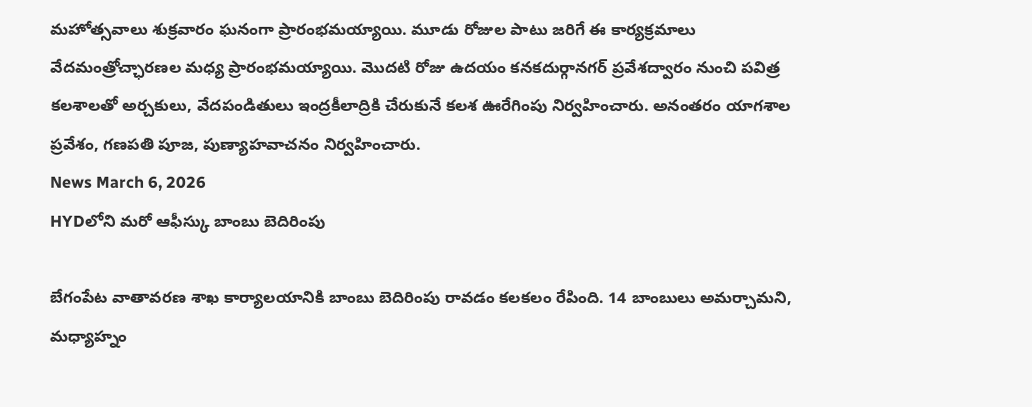మహోత్సవాలు శుక్రవారం ఘనంగా ప్రారంభమయ్యాయి. మూడు రోజుల పాటు జరిగే ఈ కార్యక్రమాలు వేదమంత్రోచ్ఛారణల మధ్య ప్రారంభమయ్యాయి. మొదటి రోజు ఉదయం కనకదుర్గానగర్ ప్రవేశద్వారం నుంచి పవిత్ర కలశాలతో అర్చకులు, వేదపండితులు ఇంద్రకీలాద్రికి చేరుకునే కలశ ఊరేగింపు నిర్వహించారు. అనంతరం యాగశాల ప్రవేశం, గణపతి పూజ, పుణ్యాహవాచనం నిర్వహించారు.
News March 6, 2026
HYDలోని మరో ఆఫీస్కు బాంబు బెదిరింపు

బేగంపేట వాతావరణ శాఖ కార్యాలయానికి బాంబు బెదిరింపు రావడం కలకలం రేపింది. 14 బాంబులు అమర్చామని, మధ్యాహ్నం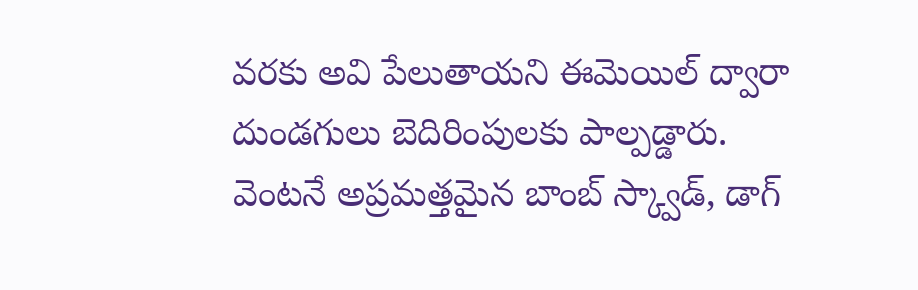వరకు అవి పేలుతాయని ఈమెయిల్ ద్వారా దుండగులు బెదిరింపులకు పాల్పడ్డారు. వెంటనే అప్రమత్తమైన బాంబ్ స్క్వాడ్, డాగ్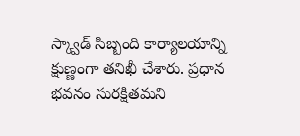స్క్వాడ్ సిబ్బంది కార్యాలయాన్ని క్షుణ్ణంగా తనిఖీ చేశారు. ప్రధాన భవనం సురక్షితమని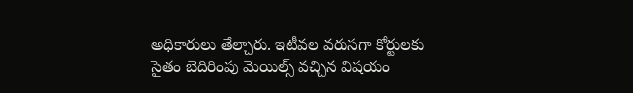అధికారులు తేల్చారు. ఇటీవల వరుసగా కోర్టులకు సైతం బెదిరింపు మెయిల్స్ వచ్చిన విషయం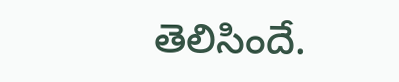తెలిసిందే.